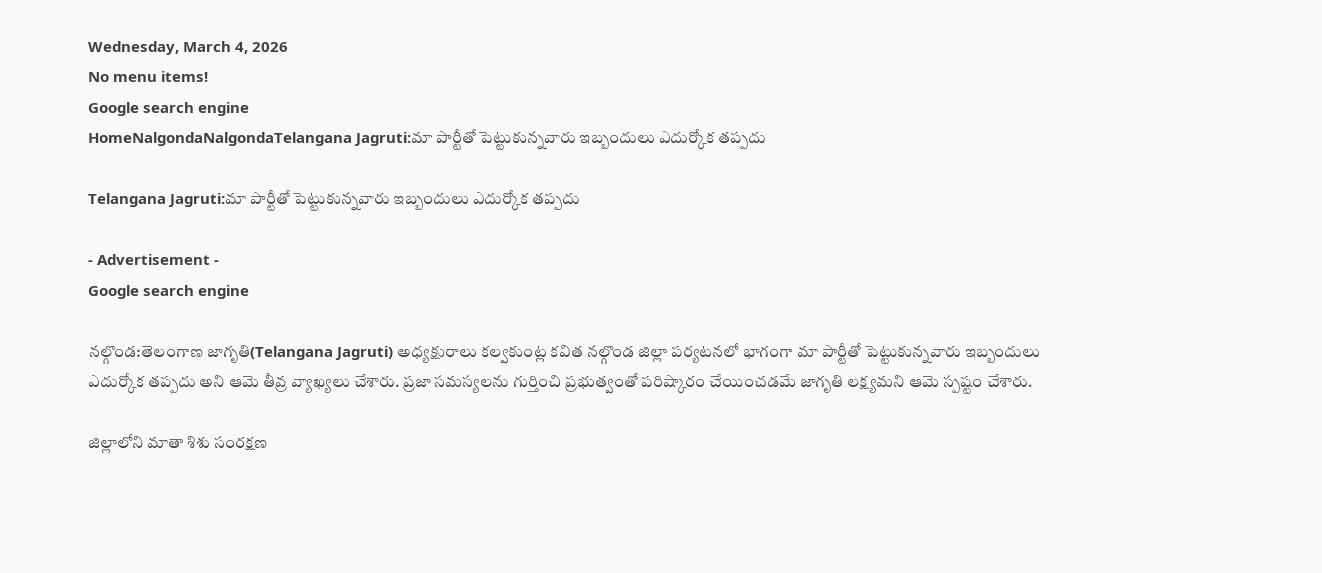Wednesday, March 4, 2026
No menu items!
Google search engine
HomeNalgondaNalgondaTelangana Jagruti:మా పార్టీతో పెట్టుకున్నవారు ఇబ్బందులు ఎదుర్కోక తప్పదు

Telangana Jagruti:మా పార్టీతో పెట్టుకున్నవారు ఇబ్బందులు ఎదుర్కోక తప్పదు

- Advertisement -
Google search engine

నల్గొండ:తెలంగాణ జాగృతి(Telangana Jagruti) అధ్యక్షురాలు కల్వకుంట్ల కవిత నల్గొండ జిల్లా పర్యటనలో భాగంగా మా పార్టీతో పెట్టుకున్నవారు ఇబ్బందులు ఎదుర్కోక తప్పదు అని ఆమె తీవ్ర వ్యాఖ్యలు చేశారు. ప్రజా సమస్యలను గుర్తించి ప్రభుత్వంతో పరిష్కారం చేయించడమే జాగృతి లక్ష్యమని ఆమె స్పష్టం చేశారు.

జిల్లాలోని మాతా శిశు సంరక్షణ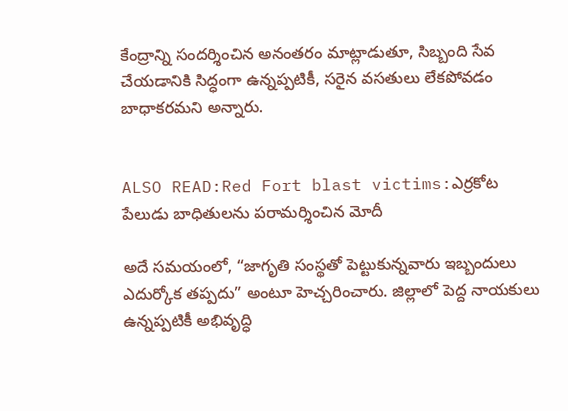కేంద్రాన్ని సందర్శించిన అనంతరం మాట్లాడుతూ, సిబ్బంది సేవ చేయడానికి సిద్ధంగా ఉన్నప్పటికీ, సరైన వసతులు లేకపోవడం బాధాకరమని అన్నారు.


ALSO READ:Red Fort blast victims:ఎర్రకోట పేలుడు బాధితులను పరామర్శించిన మోదీ

అదే సమయంలో, “జాగృతి సంస్థతో పెట్టుకున్నవారు ఇబ్బందులు ఎదుర్కోక తప్పదు” అంటూ హెచ్చరించారు. జిల్లాలో పెద్ద నాయకులు ఉన్నప్పటికీ అభివృద్ధి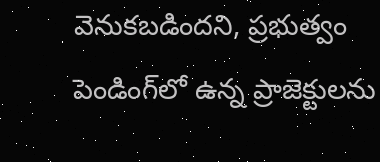వెనుకబడిందని, ప్రభుత్వం పెండింగ్‌లో ఉన్న ప్రాజెక్టులను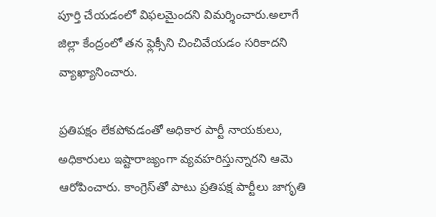పూర్తి చేయడంలో విఫలమైందని విమర్శించారు.అలాగే జిల్లా కేంద్రంలో తన ఫ్లెక్సీని చించివేయడం సరికాదని వ్యాఖ్యానించారు.

ప్రతిపక్షం లేకపోవడంతో అధికార పార్టీ నాయకులు, అధికారులు ఇష్టారాజ్యంగా వ్యవహరిస్తున్నారని ఆమె ఆరోపించారు. కాంగ్రెస్‌తో పాటు ప్రతిపక్ష పార్టీలు జాగృతి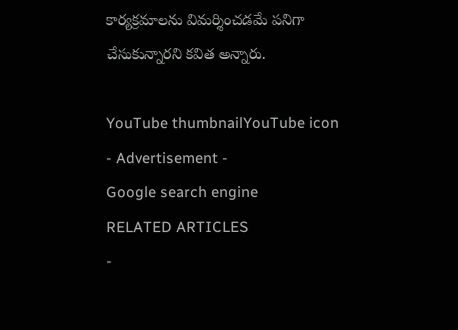కార్యక్రమాలను విమర్శించడమే పనిగా చేసుకున్నారని కవిత అన్నారు.

YouTube thumbnailYouTube icon
- Advertisement -
Google search engine
RELATED ARTICLES
-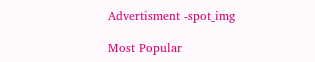Advertisment -spot_img

Most Popular